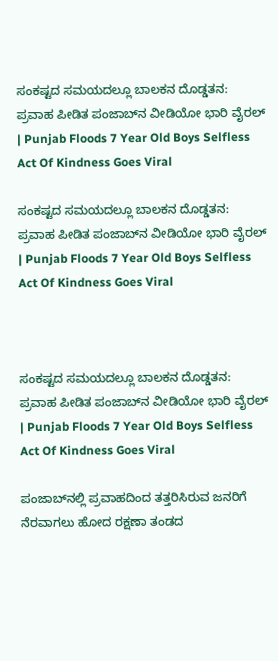ಸಂಕಷ್ಟದ ಸಮಯದಲ್ಲೂ ಬಾಲಕನ ದೊಡ್ಡತನ: ಪ್ರವಾಹ ಪೀಡಿತ ಪಂಜಾಬ್‌ನ ವೀಡಿಯೋ ಭಾರಿ ವೈರಲ್ | Punjab Floods 7 Year Old Boys Selfless Act Of Kindness Goes Viral

ಸಂಕಷ್ಟದ ಸಮಯದಲ್ಲೂ ಬಾಲಕನ ದೊಡ್ಡತನ: ಪ್ರವಾಹ ಪೀಡಿತ ಪಂಜಾಬ್‌ನ ವೀಡಿಯೋ ಭಾರಿ ವೈರಲ್ | Punjab Floods 7 Year Old Boys Selfless Act Of Kindness Goes Viral



ಸಂಕಷ್ಟದ ಸಮಯದಲ್ಲೂ ಬಾಲಕನ ದೊಡ್ಡತನ: ಪ್ರವಾಹ ಪೀಡಿತ ಪಂಜಾಬ್‌ನ ವೀಡಿಯೋ ಭಾರಿ ವೈರಲ್ | Punjab Floods 7 Year Old Boys Selfless Act Of Kindness Goes Viral

ಪಂಜಾಬ್‌ನಲ್ಲಿ ಪ್ರವಾಹದಿಂದ ತತ್ತರಿಸಿರುವ ಜನರಿಗೆ ನೆರವಾಗಲು ಹೋದ ರಕ್ಷಣಾ ತಂಡದ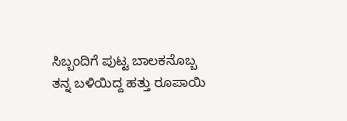ಸಿಬ್ಬಂದಿಗೆ ಪುಟ್ಟ ಬಾಲಕನೊಬ್ಬ ತನ್ನ ಬಳಿಯಿದ್ದ ಹತ್ತು ರೂಪಾಯಿ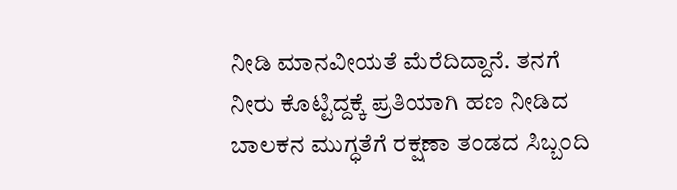ನೀಡಿ ಮಾನವೀಯತೆ ಮೆರೆದಿದ್ದಾನೆ. ತನಗೆ ನೀರು ಕೊಟ್ಟಿದ್ದಕ್ಕೆ ಪ್ರತಿಯಾಗಿ ಹಣ ನೀಡಿದ ಬಾಲಕನ ಮುಗ್ಧತೆಗೆ ರಕ್ಷಣಾ ತಂಡದ ಸಿಬ್ಬಂದಿ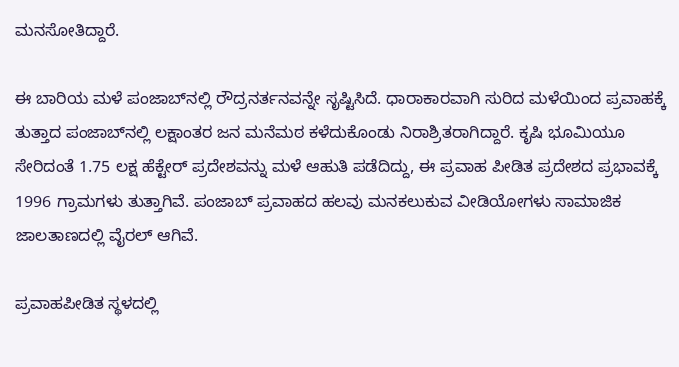ಮನಸೋತಿದ್ದಾರೆ.

ಈ ಬಾರಿಯ ಮಳೆ ಪಂಜಾಬ್‌ನಲ್ಲಿ ರೌದ್ರನರ್ತನವನ್ನೇ ಸೃಷ್ಟಿಸಿದೆ. ಧಾರಾಕಾರವಾಗಿ ಸುರಿದ ಮಳೆಯಿಂದ ಪ್ರವಾಹಕ್ಕೆ ತುತ್ತಾದ ಪಂಜಾಬ್‌ನಲ್ಲಿ ಲಕ್ಷಾಂತರ ಜನ ಮನೆಮಠ ಕಳೆದುಕೊಂಡು ನಿರಾಶ್ರಿತರಾಗಿದ್ದಾರೆ. ಕೃಷಿ ಭೂಮಿಯೂ ಸೇರಿದಂತೆ 1.75 ಲಕ್ಷ ಹೆಕ್ಟೇರ್ ಪ್ರದೇಶವನ್ನು ಮಳೆ ಆಹುತಿ ಪಡೆದಿದ್ದು, ಈ ಪ್ರವಾಹ ಪೀಡಿತ ಪ್ರದೇಶದ ಪ್ರಭಾವಕ್ಕೆ 1996 ಗ್ರಾಮಗಳು ತುತ್ತಾಗಿವೆ. ಪಂಜಾಬ್ ಪ್ರವಾಹದ ಹಲವು ಮನಕಲುಕುವ ವೀಡಿಯೋಗಳು ಸಾಮಾಜಿಕ ಜಾಲತಾಣದಲ್ಲಿ ವೈರಲ್ ಆಗಿವೆ.

ಪ್ರವಾಹಪೀಡಿತ ಸ್ಥಳದಲ್ಲಿ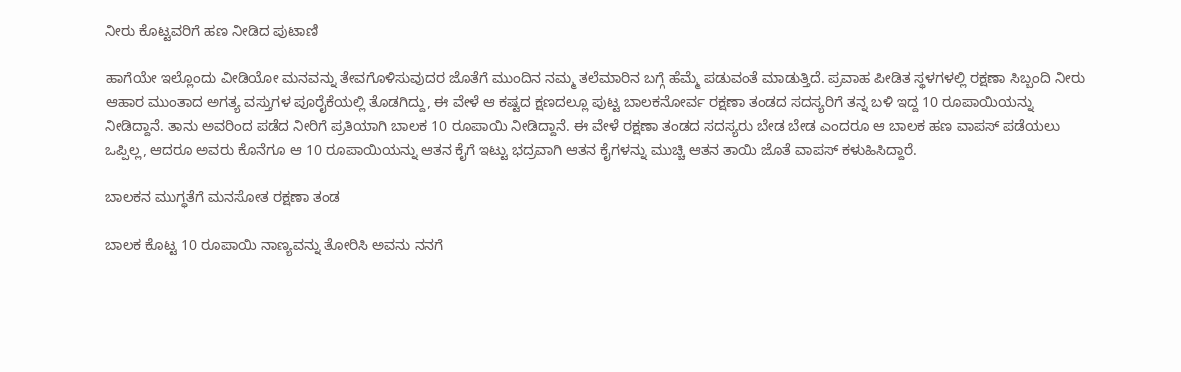ನೀರು ಕೊಟ್ಟವರಿಗೆ ಹಣ ನೀಡಿದ ಪುಟಾಣಿ

ಹಾಗೆಯೇ ಇಲ್ಲೊಂದು ವೀಡಿಯೋ ಮನವನ್ನು ತೇವಗೊಳಿಸುವುದರ ಜೊತೆಗೆ ಮುಂದಿನ ನಮ್ಮ ತಲೆಮಾರಿನ ಬಗ್ಗೆ ಹೆಮ್ಮೆ ಪಡುವಂತೆ ಮಾಡುತ್ತಿದೆ. ಪ್ರವಾಹ ಪೀಡಿತ ಸ್ಥಳಗಳಲ್ಲಿ ರಕ್ಷಣಾ ಸಿಬ್ಬಂದಿ ನೀರು ಆಹಾರ ಮುಂತಾದ ಅಗತ್ಯ ವಸ್ತುಗಳ ಪೂರೈಕೆಯಲ್ಲಿ ತೊಡಗಿದ್ದು, ಈ ವೇಳೆ ಆ ಕಷ್ಟದ ಕ್ಷಣದಲ್ಲೂ ಪುಟ್ಟ ಬಾಲಕನೋರ್ವ ರಕ್ಷಣಾ ತಂಡದ ಸದಸ್ಯರಿಗೆ ತನ್ನ ಬಳಿ ಇದ್ದ 10 ರೂಪಾಯಿಯನ್ನು ನೀಡಿದ್ದಾನೆ. ತಾನು ಅವರಿಂದ ಪಡೆದ ನೀರಿಗೆ ಪ್ರತಿಯಾಗಿ ಬಾಲಕ 10 ರೂಪಾಯಿ ನೀಡಿದ್ದಾನೆ. ಈ ವೇಳೆ ರಕ್ಷಣಾ ತಂಡದ ಸದಸ್ಯರು ಬೇಡ ಬೇಡ ಎಂದರೂ ಆ ಬಾಲಕ ಹಣ ವಾಪಸ್ ಪಡೆಯಲು ಒಪ್ಪಿಲ್ಲ, ಆದರೂ ಅವರು ಕೊನೆಗೂ ಆ 10 ರೂಪಾಯಿಯನ್ನು ಆತನ ಕೈಗೆ ಇಟ್ಟು ಭದ್ರವಾಗಿ ಆತನ ಕೈಗಳನ್ನು ಮುಚ್ಚಿ ಆತನ ತಾಯಿ ಜೊತೆ ವಾಪಸ್ ಕಳುಹಿಸಿದ್ದಾರೆ.

ಬಾಲಕನ ಮುಗ್ಧತೆಗೆ ಮನಸೋತ ರಕ್ಷಣಾ ತಂಡ

ಬಾಲಕ ಕೊಟ್ಟ 10 ರೂಪಾಯಿ ನಾಣ್ಯವನ್ನು ತೋರಿಸಿ ಅವನು ನನಗೆ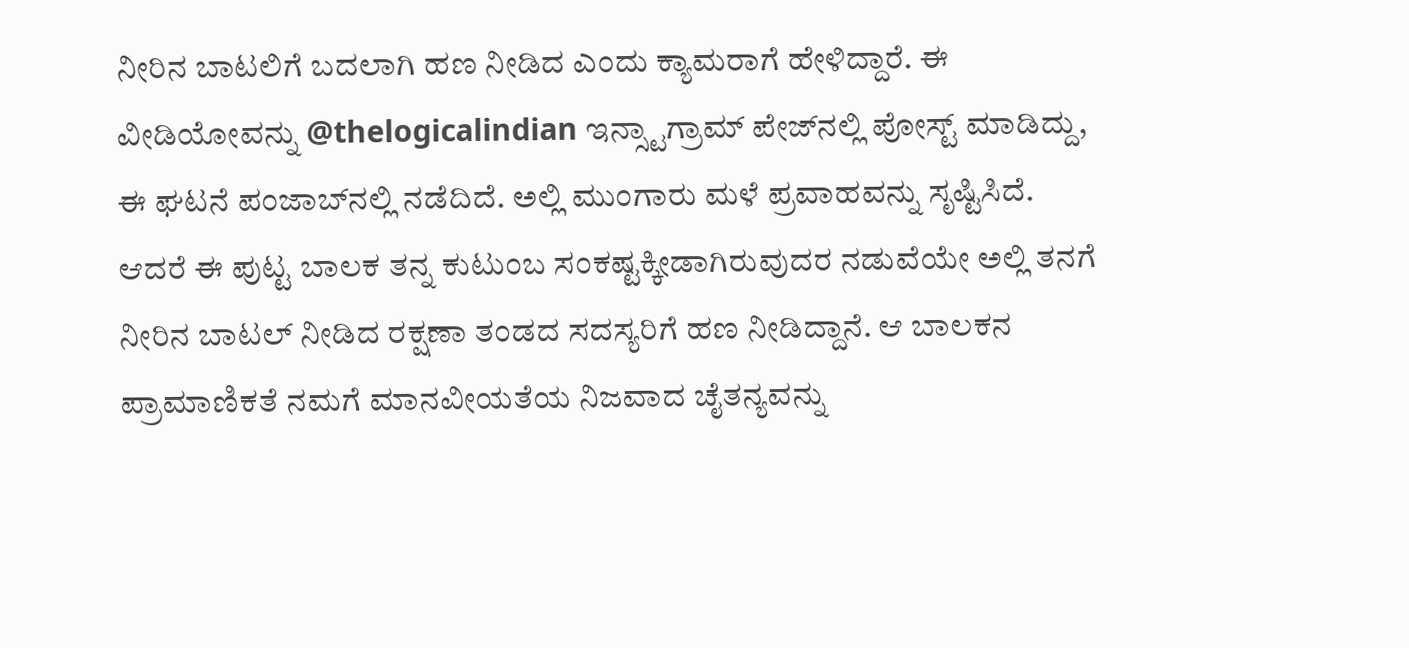ನೀರಿನ ಬಾಟಲಿಗೆ ಬದಲಾಗಿ ಹಣ ನೀಡಿದ ಎಂದು ಕ್ಯಾಮರಾಗೆ ಹೇಳಿದ್ದಾರೆ. ಈ ವೀಡಿಯೋವನ್ನು @thelogicalindian ಇನ್ಸ್ಟಾಗ್ರಾಮ್ ಪೇಜ್‌ನಲ್ಲಿ ಪೋಸ್ಟ್ ಮಾಡಿದ್ದು, ಈ ಘಟನೆ ಪಂಜಾಬ್‌ನಲ್ಲಿ ನಡೆದಿದೆ. ಅಲ್ಲಿ ಮುಂಗಾರು ಮಳೆ ಪ್ರವಾಹವನ್ನು ಸೃಷ್ಟಿಸಿದೆ. ಆದರೆ ಈ ಪುಟ್ಟ ಬಾಲಕ ತನ್ನ ಕುಟುಂಬ ಸಂಕಷ್ಟಕ್ಕೀಡಾಗಿರುವುದರ ನಡುವೆಯೇ ಅಲ್ಲಿ ತನಗೆ ನೀರಿನ ಬಾಟಲ್ ನೀಡಿದ ರಕ್ಷಣಾ ತಂಡದ ಸದಸ್ಯರಿಗೆ ಹಣ ನೀಡಿದ್ದಾನೆ. ಆ ಬಾಲಕನ ಪ್ರಾಮಾಣಿಕತೆ ನಮಗೆ ಮಾನವೀಯತೆಯ ನಿಜವಾದ ಚೈತನ್ಯವನ್ನು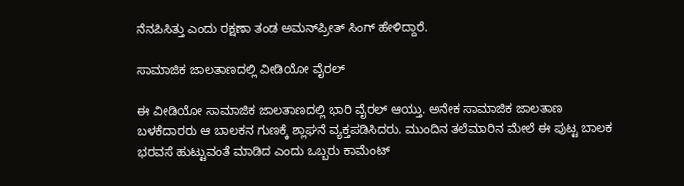ನೆನಪಿಸಿತ್ತು ಎಂದು ರಕ್ಷಣಾ ತಂಡ ಅಮನ್‌ಪ್ರೀತ್ ಸಿಂಗ್ ಹೇಳಿದ್ದಾರೆ.

ಸಾಮಾಜಿಕ ಜಾಲತಾಣದಲ್ಲಿ ವೀಡಿಯೋ ವೈರಲ್‌

ಈ ವೀಡಿಯೋ ಸಾಮಾಜಿಕ ಜಾಲತಾಣದಲ್ಲಿ ಭಾರಿ ವೈರಲ್ ಆಯ್ತು. ಅನೇಕ ಸಾಮಾಜಿಕ ಜಾಲತಾಣ ಬಳಕೆದಾರರು ಆ ಬಾಲಕನ ಗುಣಕ್ಕೆ ಶ್ಲಾಘನೆ ವ್ಯಕ್ತಪಡಿಸಿದರು. ಮುಂದಿನ ತಲೆಮಾರಿನ ಮೇಲೆ ಈ ಪುಟ್ಟ ಬಾಲಕ ಭರವಸೆ ಹುಟ್ಟುವಂತೆ ಮಾಡಿದ ಎಂದು ಒಬ್ಬರು ಕಾಮೆಂಟ್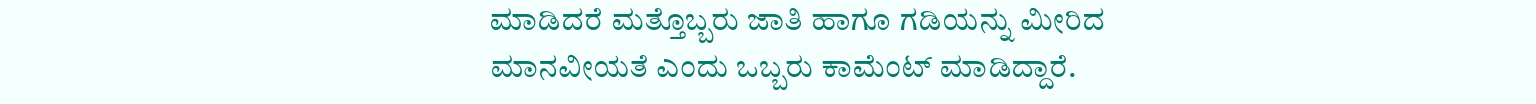ಮಾಡಿದರೆ ಮತ್ತೊಬ್ಬರು ಜಾತಿ ಹಾಗೂ ಗಡಿಯನ್ನು ಮೀರಿದ ಮಾನವೀಯತೆ ಎಂದು ಒಬ್ಬರು ಕಾಮೆಂಟ್ ಮಾಡಿದ್ದಾರೆ.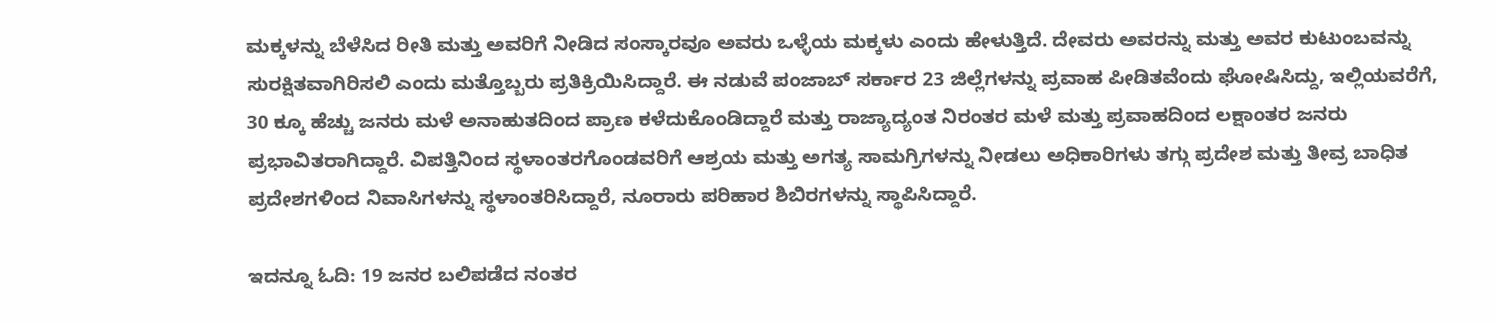ಮಕ್ಕಳನ್ನು ಬೆಳೆಸಿದ ರೀತಿ ಮತ್ತು ಅವರಿಗೆ ನೀಡಿದ ಸಂಸ್ಕಾರವೂ ಅವರು ಒಳ್ಳೆಯ ಮಕ್ಕಳು ಎಂದು ಹೇಳುತ್ತಿದೆ. ದೇವರು ಅವರನ್ನು ಮತ್ತು ಅವರ ಕುಟುಂಬವನ್ನು ಸುರಕ್ಷಿತವಾಗಿರಿಸಲಿ ಎಂದು ಮತ್ತೊಬ್ಬರು ಪ್ರತಿಕ್ರಿಯಿಸಿದ್ದಾರೆ. ಈ ನಡುವೆ ಪಂಜಾಬ್ ಸರ್ಕಾರ 23 ಜಿಲ್ಲೆಗಳನ್ನು ಪ್ರವಾಹ ಪೀಡಿತವೆಂದು ಘೋಷಿಸಿದ್ದು, ಇಲ್ಲಿಯವರೆಗೆ, 30 ಕ್ಕೂ ಹೆಚ್ಚು ಜನರು ಮಳೆ ಅನಾಹುತದಿಂದ ಪ್ರಾಣ ಕಳೆದುಕೊಂಡಿದ್ದಾರೆ ಮತ್ತು ರಾಜ್ಯಾದ್ಯಂತ ನಿರಂತರ ಮಳೆ ಮತ್ತು ಪ್ರವಾಹದಿಂದ ಲಕ್ಷಾಂತರ ಜನರು ಪ್ರಭಾವಿತರಾಗಿದ್ದಾರೆ. ವಿಪತ್ತಿನಿಂದ ಸ್ಥಳಾಂತರಗೊಂಡವರಿಗೆ ಆಶ್ರಯ ಮತ್ತು ಅಗತ್ಯ ಸಾಮಗ್ರಿಗಳನ್ನು ನೀಡಲು ಅಧಿಕಾರಿಗಳು ತಗ್ಗು ಪ್ರದೇಶ ಮತ್ತು ತೀವ್ರ ಬಾಧಿತ ಪ್ರದೇಶಗಳಿಂದ ನಿವಾಸಿಗಳನ್ನು ಸ್ಥಳಾಂತರಿಸಿದ್ದಾರೆ, ನೂರಾರು ಪರಿಹಾರ ಶಿಬಿರಗಳನ್ನು ಸ್ಥಾಪಿಸಿದ್ದಾರೆ.

ಇದನ್ನೂ ಓದಿ: 19 ಜನರ ಬಲಿಪಡೆದ ನಂತರ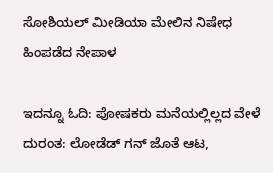ಸೋಶಿಯಲ್ ಮೀಡಿಯಾ ಮೇಲಿನ ನಿಷೇಧ ಹಿಂಪಡೆದ ನೇಪಾಳ

ಇದನ್ನೂ ಓದಿ: ಪೋಷಕರು ಮನೆಯಲ್ಲಿಲ್ಲದ ವೇಳೆ ದುರಂತ: ಲೋಡೆಡ್ ಗನ್‌ ಜೊತೆ ಆಟ,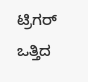ಟ್ರಿಗರ್ ಒತ್ತಿದ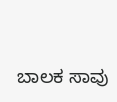ಬಾಲಕ ಸಾವು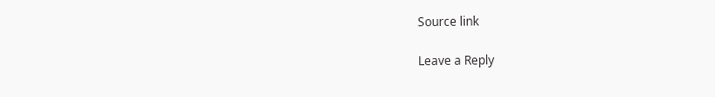Source link

Leave a Reply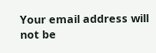Your email address will not be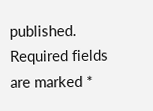published. Required fields are marked *